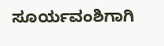ಸೂರ್ಯವಂಶಿಗಾಗಿ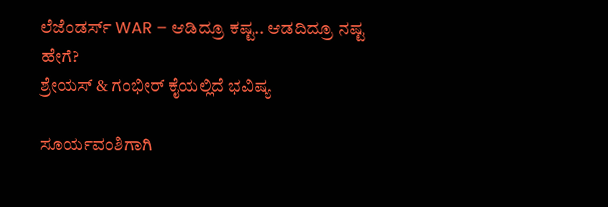ಲೆಜೆಂಡರ್ಸ್ WAR – ಆಡಿದ್ರೂ ಕಷ್ಟ.. ಆಡದಿದ್ರೂ ನಷ್ಟ ಹೇಗೆ?
ಶ್ರೇಯಸ್ & ಗಂಭೀರ್ ಕೈಯಲ್ಲಿದೆ ಭವಿಷ್ಯ

ಸೂರ್ಯವಂಶಿಗಾಗಿ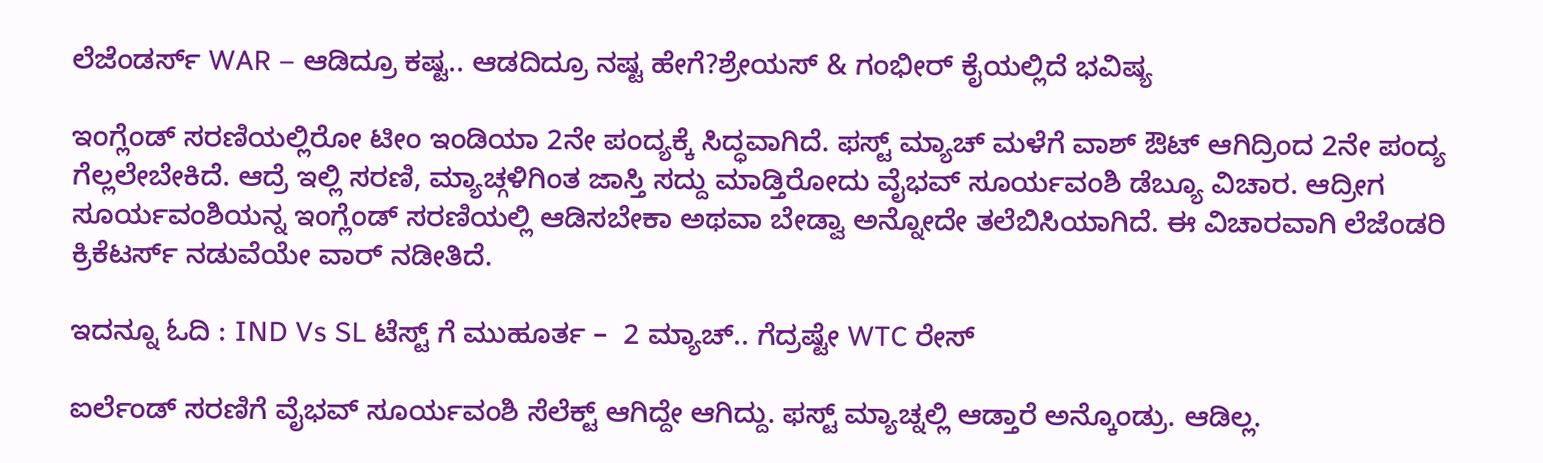ಲೆಜೆಂಡರ್ಸ್ WAR – ಆಡಿದ್ರೂ ಕಷ್ಟ.. ಆಡದಿದ್ರೂ ನಷ್ಟ ಹೇಗೆ?ಶ್ರೇಯಸ್ & ಗಂಭೀರ್ ಕೈಯಲ್ಲಿದೆ ಭವಿಷ್ಯ

ಇಂಗ್ಲೆಂಡ್ ಸರಣಿಯಲ್ಲಿರೋ ಟೀಂ ಇಂಡಿಯಾ 2ನೇ ಪಂದ್ಯಕ್ಕೆ ಸಿದ್ಧವಾಗಿದೆ. ಫಸ್ಟ್ ಮ್ಯಾಚ್ ಮಳೆಗೆ ವಾಶ್ ಔಟ್ ಆಗಿದ್ರಿಂದ 2ನೇ ಪಂದ್ಯ ಗೆಲ್ಲಲೇಬೇಕಿದೆ. ಆದ್ರೆ ಇಲ್ಲಿ ಸರಣಿ, ಮ್ಯಾಚ್ಗಳಿಗಿಂತ ಜಾಸ್ತಿ ಸದ್ದು ಮಾಡ್ತಿರೋದು ವೈಭವ್ ಸೂರ್ಯವಂಶಿ ಡೆಬ್ಯೂ ವಿಚಾರ. ಆದ್ರೀಗ ಸೂರ್ಯವಂಶಿಯನ್ನ ಇಂಗ್ಲೆಂಡ್ ಸರಣಿಯಲ್ಲಿ ಆಡಿಸಬೇಕಾ ಅಥವಾ ಬೇಡ್ವಾ ಅನ್ನೋದೇ ತಲೆಬಿಸಿಯಾಗಿದೆ. ಈ ವಿಚಾರವಾಗಿ ಲೆಜೆಂಡರಿ ಕ್ರಿಕೆಟರ್ಸ್ ನಡುವೆಯೇ ವಾರ್ ನಡೀತಿದೆ.

ಇದನ್ನೂ ಓದಿ : IND Vs SL ಟೆಸ್ಟ್ ಗೆ ಮುಹೂರ್ತ –  2 ಮ್ಯಾಚ್.. ಗೆದ್ರಷ್ಟೇ WTC ರೇಸ್

ಐರ್ಲೆಂಡ್ ಸರಣಿಗೆ ವೈಭವ್ ಸೂರ್ಯವಂಶಿ ಸೆಲೆಕ್ಟ್ ಆಗಿದ್ದೇ ಆಗಿದ್ದು. ಫಸ್ಟ್ ಮ್ಯಾಚ್ನಲ್ಲಿ ಆಡ್ತಾರೆ ಅನ್ಕೊಂಡ್ರು. ಆಡಿಲ್ಲ.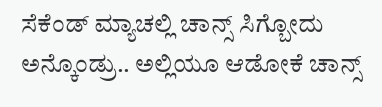ಸೆಕೆಂಡ್ ಮ್ಯಾಚಲ್ಲಿ ಚಾನ್ಸ್ ಸಿಗ್ಬೋದು ಅನ್ಕೊಂಡ್ರು.. ಅಲ್ಲಿಯೂ ಆಡೋಕೆ ಚಾನ್ಸ್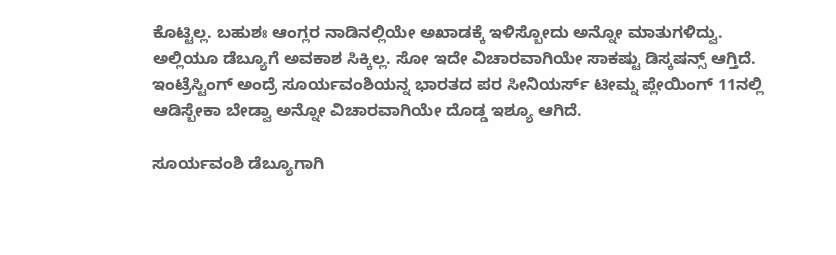ಕೊಟ್ಟಿಲ್ಲ. ಬಹುಶಃ ಆಂಗ್ಲರ ನಾಡಿನಲ್ಲಿಯೇ ಅಖಾಡಕ್ಕೆ ಇಳಿಸ್ಬೋದು ಅನ್ನೋ ಮಾತುಗಳಿದ್ವು. ಅಲ್ಲಿಯೂ ಡೆಬ್ಯೂಗೆ ಅವಕಾಶ ಸಿಕ್ಕಿಲ್ಲ. ಸೋ ಇದೇ ವಿಚಾರವಾಗಿಯೇ ಸಾಕಷ್ಟು ಡಿಸ್ಕಷನ್ಸ್ ಆಗ್ತಿದೆ. ಇಂಟ್ರೆಸ್ಟಿಂಗ್ ಅಂದ್ರೆ ಸೂರ್ಯವಂಶಿಯನ್ನ ಭಾರತದ ಪರ ಸೀನಿಯರ್ಸ್ ಟೀಮ್ನ ಪ್ಲೇಯಿಂಗ್ 11ನಲ್ಲಿ ಆಡಿಸ್ಬೇಕಾ ಬೇಡ್ವಾ ಅನ್ನೋ ವಿಚಾರವಾಗಿಯೇ ದೊಡ್ಡ ಇಶ್ಯೂ ಆಗಿದೆ.

ಸೂರ್ಯವಂಶಿ ಡೆಬ್ಯೂಗಾಗಿ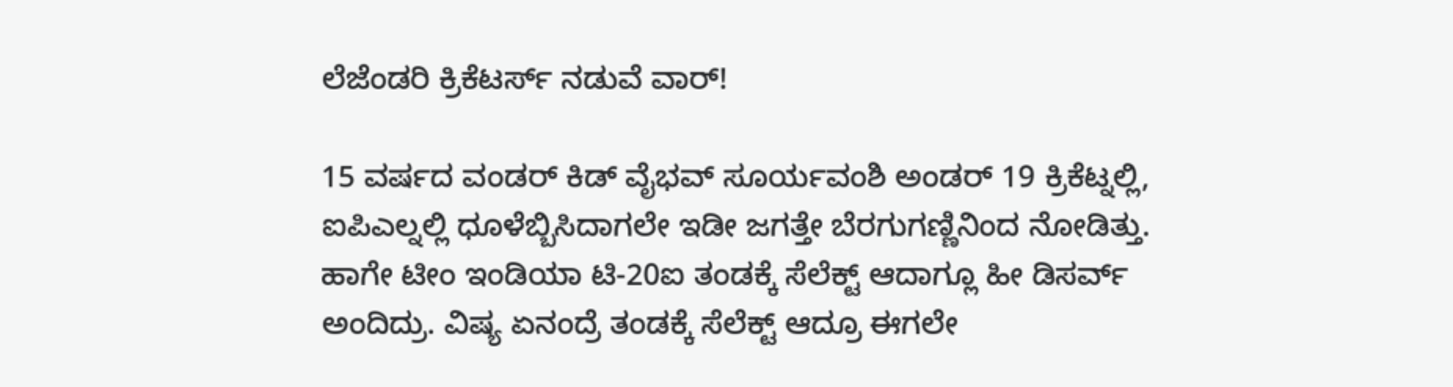ಲೆಜೆಂಡರಿ ಕ್ರಿಕೆಟರ್ಸ್ ನಡುವೆ ವಾರ್!

15 ವರ್ಷದ ವಂಡರ್ ಕಿಡ್ ವೈಭವ್ ಸೂರ್ಯವಂಶಿ ಅಂಡರ್ 19 ಕ್ರಿಕೆಟ್ನಲ್ಲಿ, ಐಪಿಎಲ್ನಲ್ಲಿ ಧೂಳೆಬ್ಬಿಸಿದಾಗಲೇ ಇಡೀ ಜಗತ್ತೇ ಬೆರಗುಗಣ್ಣಿನಿಂದ ನೋಡಿತ್ತು. ಹಾಗೇ ಟೀಂ ಇಂಡಿಯಾ ಟಿ-20ಐ ತಂಡಕ್ಕೆ ಸೆಲೆಕ್ಟ್ ಆದಾಗ್ಲೂ ಹೀ ಡಿಸರ್ವ್ ಅಂದಿದ್ರು. ವಿಷ್ಯ ಏನಂದ್ರೆ ತಂಡಕ್ಕೆ ಸೆಲೆಕ್ಟ್ ಆದ್ರೂ ಈಗಲೇ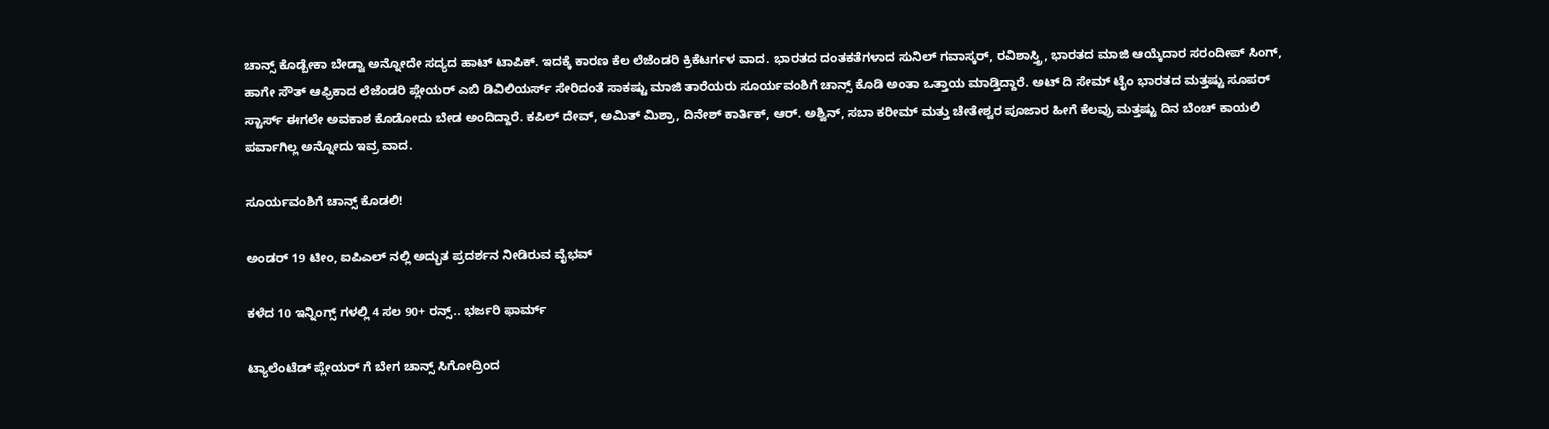ಚಾನ್ಸ್ ಕೊಡ್ಬೇಕಾ ಬೇಡ್ವಾ ಅನ್ನೋದೇ ಸದ್ಯದ ಹಾಟ್ ಟಾಪಿಕ್. ಇದಕ್ಕೆ ಕಾರಣ ಕೆಲ ಲೆಜೆಂಡರಿ ಕ್ರಿಕೆಟರ್ಗಳ ವಾದ. ಭಾರತದ ದಂತಕತೆಗಳಾದ ಸುನಿಲ್ ಗವಾಸ್ಕರ್, ರವಿಶಾಸ್ತ್ರಿ, ಭಾರತದ ಮಾಜಿ ಆಯ್ಕೆದಾರ ಸರಂದೀಪ್ ಸಿಂಗ್, ಹಾಗೇ ಸೌತ್ ಆಫ್ರಿಕಾದ ಲೆಜೆಂಡರಿ ಪ್ಲೇಯರ್ ಎಬಿ ಡಿವಿಲಿಯರ್ಸ್ ಸೇರಿದಂತೆ ಸಾಕಷ್ಟು ಮಾಜಿ ತಾರೆಯರು ಸೂರ್ಯವಂಶಿಗೆ ಚಾನ್ಸ್ ಕೊಡಿ ಅಂತಾ ಒತ್ತಾಯ ಮಾಡ್ತಿದ್ದಾರೆ. ಅಟ್ ದಿ ಸೇಮ್ ಟೈಂ ಭಾರತದ ಮತ್ತಷ್ಟು ಸೂಪರ್ ಸ್ಟಾರ್ಸ್ ಈಗಲೇ ಅವಕಾಶ ಕೊಡೋದು ಬೇಡ ಅಂದಿದ್ದಾರೆ. ಕಪಿಲ್ ದೇವ್, ಅಮಿತ್ ಮಿಶ್ರಾ, ದಿನೇಶ್ ಕಾರ್ತಿಕ್, ಆರ್. ಅಶ್ವಿನ್, ಸಬಾ ಕರೀಮ್ ಮತ್ತು ಚೇತೇಶ್ವರ ಪೂಜಾರ ಹೀಗೆ ಕೆಲವ್ರು ಮತ್ತಷ್ಟು ದಿನ ಬೆಂಚ್ ಕಾಯಲಿ ಪರ್ವಾಗಿಲ್ಲ ಅನ್ನೋದು ಇವ್ರ ವಾದ.

ಸೂರ್ಯವಂಶಿಗೆ ಚಾನ್ಸ್ ಕೊಡಲಿ!

ಅಂಡರ್ 19 ಟೀಂ, ಐಪಿಎಲ್ ನಲ್ಲಿ ಅದ್ಭುತ ಪ್ರದರ್ಶನ ನೀಡಿರುವ ವೈಭವ್

ಕಳೆದ 10 ಇನ್ನಿಂಗ್ಸ್ ಗಳಲ್ಲಿ 4 ಸಲ 90+ ರನ್ಸ್.. ಭರ್ಜರಿ ಫಾರ್ಮ್

ಟ್ಯಾಲೆಂಟೆಡ್ ಪ್ಲೇಯರ್ ಗೆ ಬೇಗ ಚಾನ್ಸ್ ಸಿಗೋದ್ರಿಂದ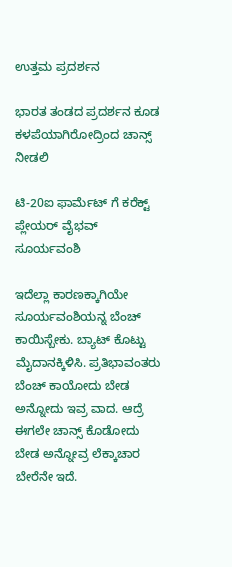ಉತ್ತಮ ಪ್ರದರ್ಶನ

ಭಾರತ ತಂಡದ ಪ್ರದರ್ಶನ ಕೂಡ ಕಳಪೆಯಾಗಿರೋದ್ರಿಂದ ಚಾನ್ಸ್ ನೀಡಲಿ

ಟಿ-20ಐ ಫಾರ್ಮೆಟ್ ಗೆ ಕರೆಕ್ಟ್ ಪ್ಲೇಯರ್ ವೈಭವ್ ಸೂರ್ಯವಂಶಿ

ಇದೆಲ್ಲಾ ಕಾರಣಕ್ಕಾಗಿಯೇ ಸೂರ್ಯವಂಶಿಯನ್ನ ಬೆಂಚ್ ಕಾಯಿಸ್ಬೇಕು. ಬ್ಯಾಟ್ ಕೊಟ್ಟು ಮೈದಾನಕ್ಕಿಳಿಸಿ. ಪ್ರತಿಭಾವಂತರು ಬೆಂಚ್ ಕಾಯೋದು ಬೇಡ ಅನ್ನೋದು ಇವ್ರ ವಾದ. ಆದ್ರೆ ಈಗಲೇ ಚಾನ್ಸ್ ಕೊಡೋದು ಬೇಡ ಅನ್ನೋವ್ರ ಲೆಕ್ಕಾಚಾರ ಬೇರೆನೇ ಇದೆ.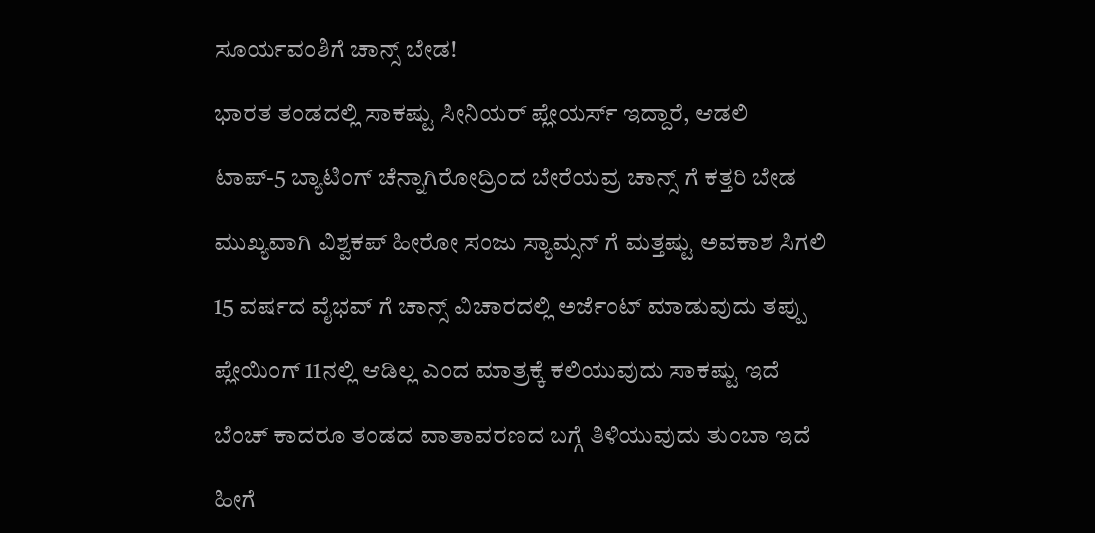ಸೂರ್ಯವಂಶಿಗೆ ಚಾನ್ಸ್ ಬೇಡ!

ಭಾರತ ತಂಡದಲ್ಲಿ ಸಾಕಷ್ಟು ಸೀನಿಯರ್ ಪ್ಲೇಯರ್ಸ್ ಇದ್ದಾರೆ, ಆಡಲಿ

ಟಾಪ್-5 ಬ್ಯಾಟಿಂಗ್ ಚೆನ್ನಾಗಿರೋದ್ರಿಂದ ಬೇರೆಯವ್ರ ಚಾನ್ಸ್ ಗೆ ಕತ್ತರಿ ಬೇಡ

ಮುಖ್ಯವಾಗಿ ವಿಶ್ವಕಪ್ ಹೀರೋ ಸಂಜು ಸ್ಯಾಮ್ಸನ್ ಗೆ ಮತ್ತಷ್ಟು ಅವಕಾಶ ಸಿಗಲಿ

15 ವರ್ಷದ ವೈಭವ್ ಗೆ ಚಾನ್ಸ್ ವಿಚಾರದಲ್ಲಿ ಅರ್ಜೆಂಟ್ ಮಾಡುವುದು ತಪ್ಪು

ಪ್ಲೇಯಿಂಗ್ 11ನಲ್ಲಿ ಆಡಿಲ್ಲ ಎಂದ ಮಾತ್ರಕ್ಕೆ ಕಲಿಯುವುದು ಸಾಕಷ್ಟು ಇದೆ

ಬೆಂಚ್ ಕಾದರೂ ತಂಡದ ವಾತಾವರಣದ ಬಗ್ಗೆ ತಿಳಿಯುವುದು ತುಂಬಾ ಇದೆ

ಹೀಗೆ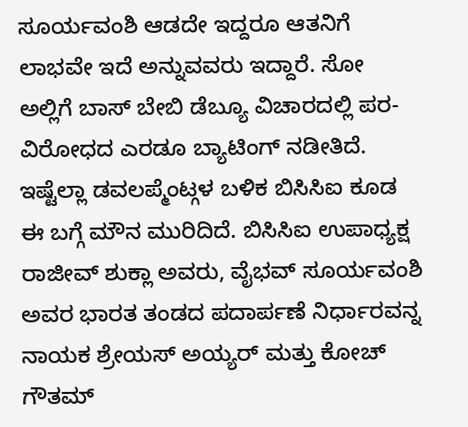ಸೂರ್ಯವಂಶಿ ಆಡದೇ ಇದ್ದರೂ ಆತನಿಗೆ ಲಾಭವೇ ಇದೆ ಅನ್ನುವವರು ಇದ್ದಾರೆ. ಸೋ ಅಲ್ಲಿಗೆ ಬಾಸ್ ಬೇಬಿ ಡೆಬ್ಯೂ ವಿಚಾರದಲ್ಲಿ ಪರ-ವಿರೋಧದ ಎರಡೂ ಬ್ಯಾಟಿಂಗ್ ನಡೀತಿದೆ. ಇಷ್ಟೆಲ್ಲಾ ಡವಲಪ್ಮೆಂಟ್ಗಳ ಬಳಿಕ ಬಿಸಿಸಿಐ ಕೂಡ ಈ ಬಗ್ಗೆ ಮೌನ ಮುರಿದಿದೆ. ಬಿಸಿಸಿಐ ಉಪಾಧ್ಯಕ್ಷ ರಾಜೀವ್ ಶುಕ್ಲಾ ಅವರು, ವೈಭವ್ ಸೂರ್ಯವಂಶಿ ಅವರ ಭಾರತ ತಂಡದ ಪದಾರ್ಪಣೆ ನಿರ್ಧಾರವನ್ನ ನಾಯಕ ಶ್ರೇಯಸ್ ಅಯ್ಯರ್ ಮತ್ತು ಕೋಚ್ ಗೌತಮ್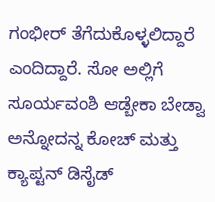ಗಂಭೀರ್ ತೆಗೆದುಕೊಳ್ಳಲಿದ್ದಾರೆ ಎಂದಿದ್ದಾರೆ. ಸೋ ಅಲ್ಲಿಗೆ ಸೂರ್ಯವಂಶಿ ಆಡ್ಬೇಕಾ ಬೇಡ್ವಾ ಅನ್ನೋದನ್ನ ಕೋಚ್ ಮತ್ತು ಕ್ಯಾಪ್ಟನ್ ಡಿಸೈಡ್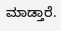ಮಾಡ್ತಾರೆ.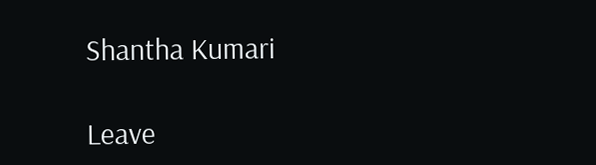Shantha Kumari

Leave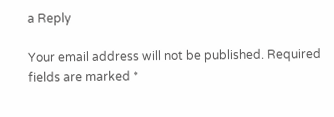a Reply

Your email address will not be published. Required fields are marked *